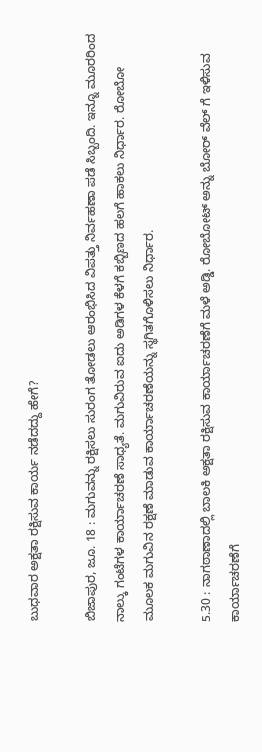ಬುಧವಾರ ಅಕ್ಷತಾ ರಕ್ಷಿಸುವ ಕಾರ್ಯ ನಡೆದದ್ದು ಹೇಗೆ?

ಬಿಜಾಪುರ, ಜೂ. 18 : ಮಗುವನ್ನು ರಕ್ಷಿಸಲು ಸುರಂಗ ತೋಡಲು ಆರಂಭಿಸಿದ ವಿಪತ್ತು ನಿರ್ವಹಣಾ ಪಡೆ ಸಿಬ್ಬಂದಿ. ಇನ್ನೂ ಮೂರರಿಂದ ನಾಲ್ಕು ಗಂಟೆಗಳ ಕಾರ್ಯಾಚರಣೆ ಸಾಧ್ಯತೆ. ಮಗುವಿರುವ ಐದು ಅಡಿಗಳ ಕೆಳಗೆ ಕಬ್ಬಿಣದ ಹಲಗೆ ಹಾಕಲು ನಿರ್ಧಾರ. ರೋಬೋ ಮೂಲಕ ಮಗುವಿನ ರಕ್ಷಣೆ ಮಾಡುವ ಕಾರ್ಯಾಚರಣೆಯನ್ನು ಸ್ಥಗಿತಗೊಳಿಸಲು ನಿರ್ಧಾರ.

5.30 : ನಾಗಠಾಣಾದಲ್ಲಿ ಬಾಲಕಿ ಅಕ್ಷತಾ ರಕ್ಷಿಸುವ ಕಾರ್ಯಾಚರಣೆಗೆ ಮಳೆ ಅಡ್ಡಿ. ರೋಬೋಟ್ ಅನ್ನು ಬೋರ್ ವೆಲ್ ಗೆ ಇಳಿಸುವ ಕಾರ್ಯಾಚರಣೆಗೆ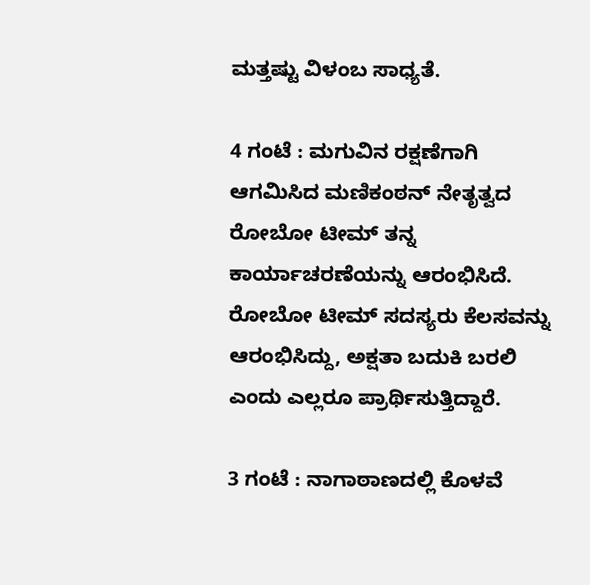ಮತ್ತಷ್ಟು ವಿಳಂಬ ಸಾಧ್ಯತೆ.

4 ಗಂಟೆ : ಮಗುವಿನ ರಕ್ಷಣೆಗಾಗಿ ಆಗಮಿಸಿದ ಮಣಿಕಂಠನ್ ನೇತೃತ್ವದ ರೋಬೋ ಟೀಮ್ ತನ್ನ ಕಾರ್ಯಾಚರಣೆಯನ್ನು ಆರಂಭಿಸಿದೆ. ರೋಬೋ ಟೀಮ್ ಸದಸ್ಯರು ಕೆಲಸವನ್ನು ಆರಂಭಿಸಿದ್ದು, ಅಕ್ಷತಾ ಬದುಕಿ ಬರಲಿ ಎಂದು ಎಲ್ಲರೂ ಪ್ರಾರ್ಥಿಸುತ್ತಿದ್ದಾರೆ.

3 ಗಂಟೆ : ನಾಗಾಠಾಣದಲ್ಲಿ ಕೊಳವೆ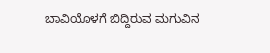ಬಾವಿಯೊಳಗೆ ಬಿದ್ದಿರುವ ಮಗುವಿನ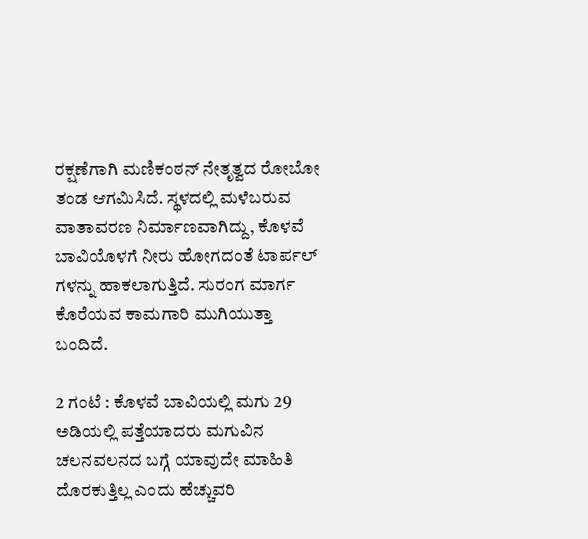ರಕ್ಷಣೆಗಾಗಿ ಮಣಿಕಂಠನ್ ನೇತೃತ್ವದ ರೋಬೋ ತಂಡ ಆಗಮಿಸಿದೆ. ಸ್ಥಳದಲ್ಲಿ ಮಳೆಬರುವ ವಾತಾವರಣ ನಿರ್ಮಾಣವಾಗಿದ್ದು, ಕೊಳವೆ ಬಾವಿಯೊಳಗೆ ನೀರು ಹೋಗದಂತೆ ಟಾರ್ಪಲ್ ಗಳನ್ನು ಹಾಕಲಾಗುತ್ತಿದೆ. ಸುರಂಗ ಮಾರ್ಗ ಕೊರೆಯವ ಕಾಮಗಾರಿ ಮುಗಿಯುತ್ತಾ ಬಂದಿದೆ.

2 ಗಂಟೆ : ಕೊಳವೆ ಬಾವಿಯಲ್ಲಿ ಮಗು 29 ಅಡಿಯಲ್ಲಿ ಪತ್ತೆಯಾದರು ಮಗುವಿನ ಚಲನವಲನದ ಬಗ್ಗೆ ಯಾವುದೇ ಮಾಹಿತಿ ದೊರಕುತ್ತಿಲ್ಲ ಎಂದು ಹೆಚ್ಚುವರಿ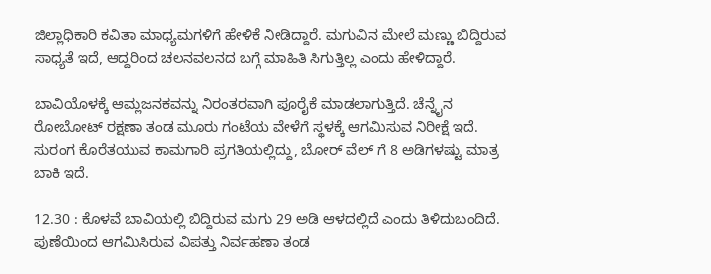ಜಿಲ್ಲಾಧಿಕಾರಿ ಕವಿತಾ ಮಾಧ್ಯಮಗಳಿಗೆ ಹೇಳಿಕೆ ನೀಡಿದ್ದಾರೆ. ಮಗುವಿನ ಮೇಲೆ ಮಣ್ಣು ಬಿದ್ದಿರುವ ಸಾಧ್ಯತೆ ಇದೆ, ಆದ್ದರಿಂದ ಚಲನವಲನದ ಬಗ್ಗೆ ಮಾಹಿತಿ ಸಿಗುತ್ತಿಲ್ಲ ಎಂದು ಹೇಳಿದ್ದಾರೆ.

ಬಾವಿಯೊಳಕ್ಕೆ ಆಮ್ಲಜನಕವನ್ನು ನಿರಂತರವಾಗಿ ಪೂರೈಕೆ ಮಾಡಲಾಗುತ್ತಿದೆ. ಚೆನ್ನೈನ ರೋಬೋಟ್ ರಕ್ಷಣಾ ತಂಡ ಮೂರು ಗಂಟೆಯ ವೇಳೆಗೆ ಸ್ಥಳಕ್ಕೆ ಆಗಮಿಸುವ ನಿರೀಕ್ಷೆ ಇದೆ. ಸುರಂಗ ಕೊರೆತಯುವ ಕಾಮಗಾರಿ ಪ್ರಗತಿಯಲ್ಲಿದ್ದು, ಬೋರ್ ವೆಲ್ ಗೆ 8 ಅಡಿಗಳಷ್ಟು ಮಾತ್ರ ಬಾಕಿ ಇದೆ.

12.30 : ಕೊಳವೆ ಬಾವಿಯಲ್ಲಿ ಬಿದ್ದಿರುವ ಮಗು 29 ಅಡಿ ಆಳದಲ್ಲಿದೆ ಎಂದು ತಿಳಿದುಬಂದಿದೆ. ಪುಣೆಯಿಂದ ಆಗಮಿಸಿರುವ ವಿಪತ್ತು ನಿರ್ವಹಣಾ ತಂಡ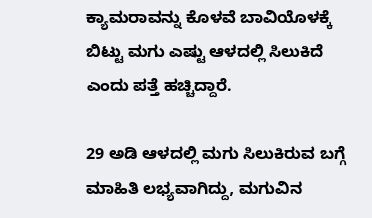ಕ್ಯಾಮರಾವನ್ನು ಕೊಳವೆ ಬಾವಿಯೊಳಕ್ಕೆ ಬಿಟ್ಟು ಮಗು ಎಷ್ಟು ಆಳದಲ್ಲಿ ಸಿಲುಕಿದೆ ಎಂದು ಪತ್ತೆ ಹಚ್ಚಿದ್ದಾರೆ.

29 ಅಡಿ ಆಳದಲ್ಲಿ ಮಗು ಸಿಲುಕಿರುವ ಬಗ್ಗೆ ಮಾಹಿತಿ ಲಭ್ಯವಾಗಿದ್ದು, ಮಗುವಿನ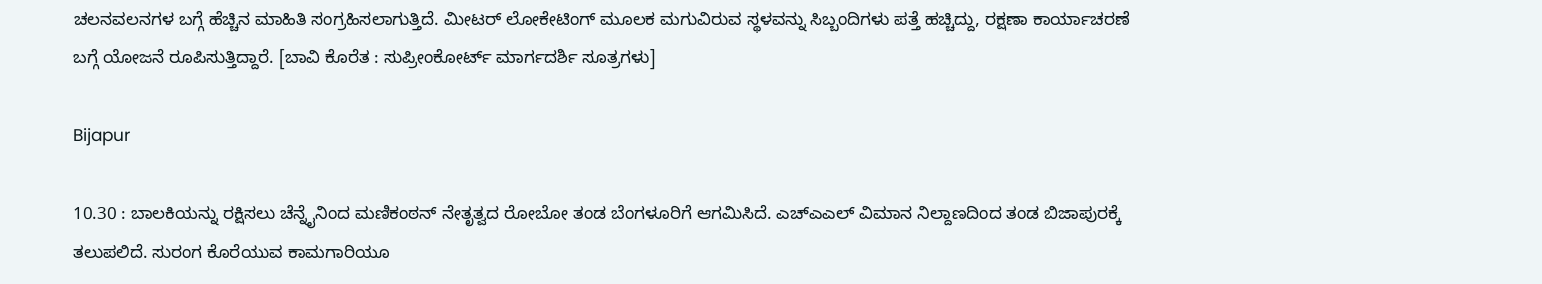ಚಲನವಲನಗಳ ಬಗ್ಗೆ ಹೆಚ್ಚಿನ ಮಾಹಿತಿ ಸಂಗ್ರಹಿಸಲಾಗುತ್ತಿದೆ. ಮೀಟರ್ ಲೋಕೇಟಿಂಗ್ ಮೂಲಕ ಮಗುವಿರುವ ಸ್ಥಳವನ್ನು ಸಿಬ್ಬಂದಿಗಳು ಪತ್ತೆ ಹಚ್ಚಿದ್ದು, ರಕ್ಷಣಾ ಕಾರ್ಯಾಚರಣೆ ಬಗ್ಗೆ ಯೋಜನೆ ರೂಪಿಸುತ್ತಿದ್ದಾರೆ. [ಬಾವಿ ಕೊರೆತ : ಸುಪ್ರೀಂಕೋರ್ಟ್ ಮಾರ್ಗದರ್ಶಿ ಸೂತ್ರಗಳು]

Bijapur

10.30 : ಬಾಲಕಿಯನ್ನು ರಕ್ಷಿಸಲು ಚೆನ್ನೈನಿಂದ ಮಣಿಕಂಠನ್ ನೇತೃತ್ವದ ರೋಬೋ ತಂಡ ಬೆಂಗಳೂರಿಗೆ ಆಗಮಿಸಿದೆ. ಎಚ್ಎಎಲ್ ವಿಮಾನ ನಿಲ್ದಾಣದಿಂದ ತಂಡ ಬಿಜಾಪುರಕ್ಕೆ ತಲುಪಲಿದೆ. ಸುರಂಗ ಕೊರೆಯುವ ಕಾಮಗಾರಿಯೂ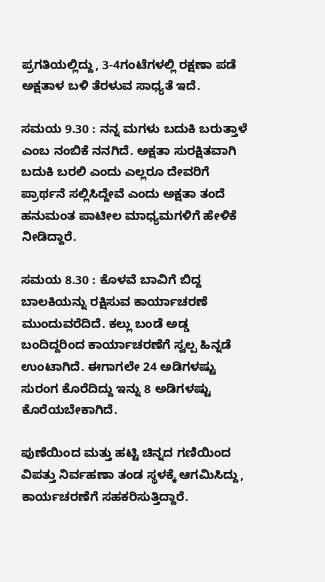ಪ್ರಗತಿಯಲ್ಲಿದ್ದು, 3-4ಗಂಟೆಗಳಲ್ಲಿ ರಕ್ಷಣಾ ಪಡೆ ಅಕ್ಷತಾಳ ಬಳಿ ತೆರಳುವ ಸಾಧ್ಯತೆ ಇದೆ.

ಸಮಯ 9.30 : ನನ್ನ ಮಗಳು ಬದುಕಿ ಬರುತ್ತಾಳೆ ಎಂಬ ನಂಬಿಕೆ ನನಗಿದೆ. ಅಕ್ಷತಾ ಸುರಕ್ಷಿತವಾಗಿ ಬದುಕಿ ಬರಲಿ ಎಂದು ಎಲ್ಲರೂ ದೇವರಿಗೆ ಪ್ರಾರ್ಥನೆ ಸಲ್ಲಿಸಿದ್ದೇವೆ ಎಂದು ಅಕ್ಷತಾ ತಂದೆ ಹನುಮಂತ ಪಾಟೀಲ ಮಾಧ್ಯಮಗಳಿಗೆ ಹೇಳಿಕೆ ನೀಡಿದ್ದಾರೆ.

ಸಮಯ 8.30 : ಕೊಳವೆ ಬಾವಿಗೆ ಬಿದ್ದ ಬಾಲಕಿಯನ್ನು ರಕ್ಷಿಸುವ ಕಾರ್ಯಾಚರಣೆ ಮುಂದುವರೆದಿದೆ. ಕಲ್ಲು ಬಂಡೆ ಅಡ್ಡ ಬಂದಿದ್ದರಿಂದ ಕಾರ್ಯಾಚರಣೆಗೆ ಸ್ವಲ್ಪ ಹಿನ್ನಡೆ ಉಂಟಾಗಿದೆ. ಈಗಾಗಲೇ 24 ಅಡಿಗಳಷ್ಟು ಸುರಂಗ ಕೊರೆದಿದ್ದು ಇನ್ನು 8 ಅಡಿಗಳಷ್ಟು ಕೊರೆಯಬೇಕಾಗಿದೆ.

ಪುಣೆಯಿಂದ ಮತ್ತು ಹಟ್ಟಿ ಚಿನ್ನದ ಗಣಿಯಿಂದ ವಿಪತ್ತು ನಿರ್ವಹಣಾ ತಂಡ ಸ್ಥಳಕ್ಕೆ ಆಗಮಿಸಿದ್ದು, ಕಾರ್ಯಚರಣೆಗೆ ಸಹಕರಿಸುತ್ತಿದ್ದಾರೆ.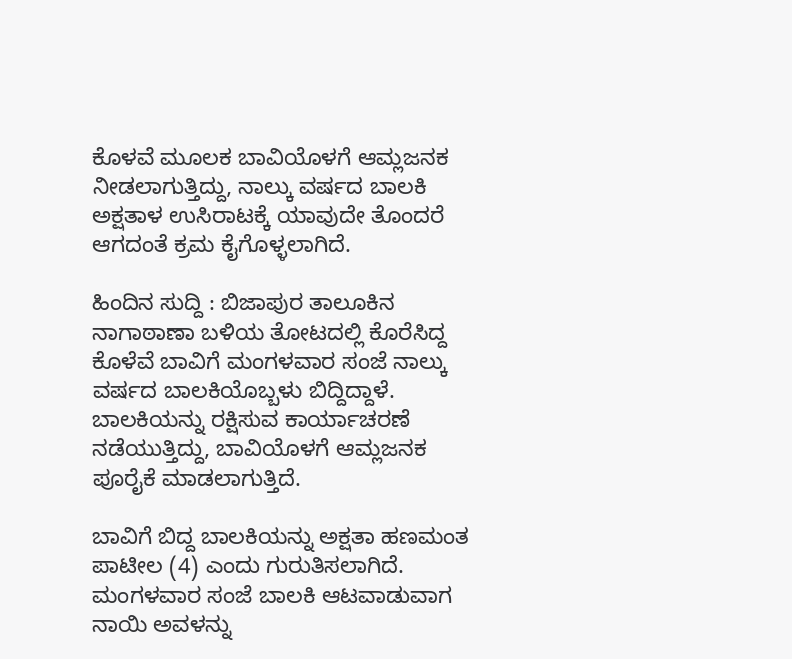ಕೊಳವೆ ಮೂಲಕ ಬಾವಿಯೊಳಗೆ ಆಮ್ಲಜನಕ ನೀಡಲಾಗುತ್ತಿದ್ದು, ನಾಲ್ಕು ವರ್ಷದ ಬಾಲಕಿ ಅಕ್ಷತಾಳ ಉಸಿರಾಟಕ್ಕೆ ಯಾವುದೇ ತೊಂದರೆ ಆಗದಂತೆ ಕ್ರಮ ಕೈಗೊಳ್ಳಲಾಗಿದೆ.

ಹಿಂದಿನ ಸುದ್ದಿ : ಬಿಜಾಪುರ ತಾಲೂಕಿನ ನಾಗಾಠಾಣಾ ಬಳಿಯ ತೋಟದಲ್ಲಿ ಕೊರೆಸಿದ್ದ ಕೊಳೆವೆ ಬಾವಿಗೆ ಮಂಗಳವಾರ ಸಂಜೆ ನಾಲ್ಕು ವರ್ಷದ ಬಾಲಕಿಯೊಬ್ಬಳು ಬಿದ್ದಿದ್ದಾಳೆ. ಬಾಲಕಿಯನ್ನು ರಕ್ಷಿಸುವ ಕಾರ್ಯಾಚರಣೆ ನಡೆಯುತ್ತಿದ್ದು, ಬಾವಿಯೊಳಗೆ ಆಮ್ಲಜನಕ ಪೂರೈಕೆ ಮಾಡಲಾಗುತ್ತಿದೆ.

ಬಾವಿಗೆ ಬಿದ್ದ ಬಾಲಕಿಯನ್ನು ಅಕ್ಷತಾ ಹಣಮಂತ ಪಾಟೀಲ (4) ಎಂದು ಗುರುತಿಸಲಾಗಿದೆ. ಮಂಗಳವಾರ ಸಂಜೆ ಬಾಲಕಿ ಆಟವಾಡುವಾಗ ನಾಯಿ ಅವಳನ್ನು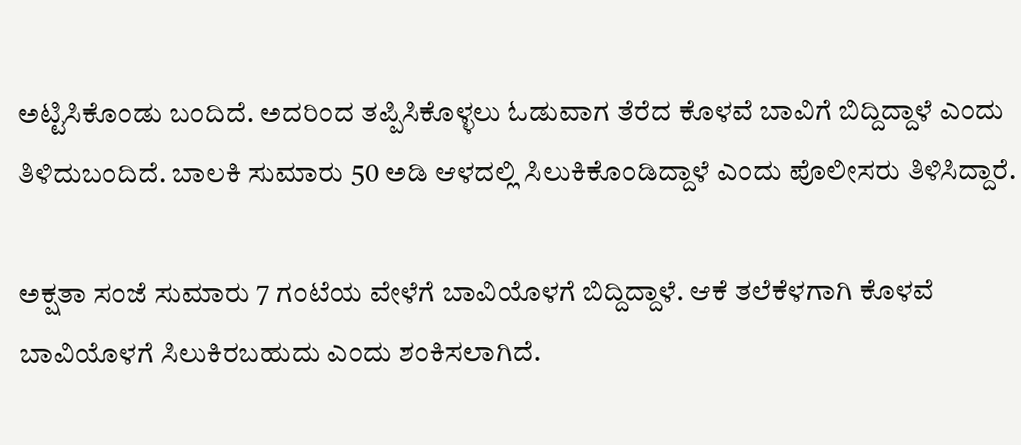ಅಟ್ಟಿಸಿಕೊಂಡು ಬಂದಿದೆ. ಅದರಿಂದ ತಪ್ಪಿಸಿಕೊಳ್ಳಲು ಓಡುವಾಗ ತೆರೆದ ಕೊಳವೆ ಬಾವಿಗೆ ಬಿದ್ದಿದ್ದಾಳೆ ಎಂದು ತಿಳಿದುಬಂದಿದೆ. ಬಾಲಕಿ ಸುಮಾರು 50 ಅಡಿ ಆಳದಲ್ಲಿ ಸಿಲುಕಿಕೊಂಡಿದ್ದಾಳೆ ಎಂದು ಪೊಲೀಸರು ತಿಳಿಸಿದ್ದಾರೆ.

ಅಕ್ಷತಾ ಸಂಜೆ ಸುಮಾರು 7 ಗಂಟೆಯ ವೇಳೆಗೆ ಬಾವಿಯೊಳಗೆ ಬಿದ್ದಿದ್ದಾಳೆ. ಆಕೆ ತಲೆಕೆಳಗಾಗಿ ಕೊಳವೆ ಬಾವಿಯೊಳಗೆ ಸಿಲುಕಿರಬಹುದು ಎಂದು ಶಂಕಿಸಲಾಗಿದೆ.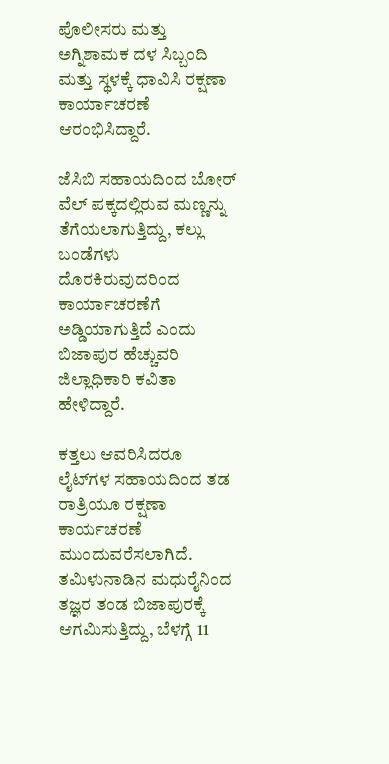ಪೊಲೀಸರು ಮತ್ತು ಅಗ್ನಿಶಾಮಕ ದಳ ಸಿಬ್ಬಂದಿ ಮತ್ತು ಸ್ಥಳಕ್ಕೆ ಧಾವಿಸಿ ರಕ್ಷಣಾ ಕಾರ್ಯಾಚರಣೆ ಆರಂಭಿಸಿದ್ದಾರೆ.

ಜೆಸಿಬಿ ಸಹಾಯದಿಂದ ಬೋರ್ ವೆಲ್ ಪಕ್ಕದಲ್ಲಿರುವ ಮಣ್ಣನ್ನು ತೆಗೆಯಲಾಗುತ್ತಿದ್ದು, ಕಲ್ಲು ಬಂಡೆಗಳು ದೊರಕಿರುವುದರಿಂದ ಕಾರ್ಯಾಚರಣೆಗೆ ಅಡ್ಡಿಯಾಗುತ್ತಿದೆ ಎಂದು ಬಿಜಾಪುರ ಹೆಚ್ಚುವರಿ ಜಿಲ್ಲಾಧಿಕಾರಿ ಕವಿತಾ ಹೇಳಿದ್ದಾರೆ.

ಕತ್ತಲು ಆವರಿಸಿದರೂ ಲೈಟ್‌ಗಳ ಸಹಾಯದಿಂದ ತಡ ರಾತ್ರಿಯೂ ರಕ್ಷಣಾ ಕಾರ್ಯಚರಣೆ ಮುಂದುವರೆಸಲಾಗಿದೆ. ತಮಿಳುನಾಡಿನ ಮಧುರೈನಿಂದ ತಜ್ಞರ ತಂಡ ಬಿಜಾಪುರಕ್ಕೆ ಆಗಮಿಸುತ್ತಿದ್ದು, ಬೆಳಗ್ಗೆ 11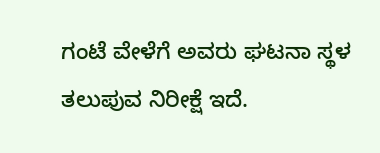ಗಂಟೆ ವೇಳೆಗೆ ಅವರು ಘಟನಾ ಸ್ಥಳ ತಲುಪುವ ನಿರೀಕ್ಷೆ ಇದೆ.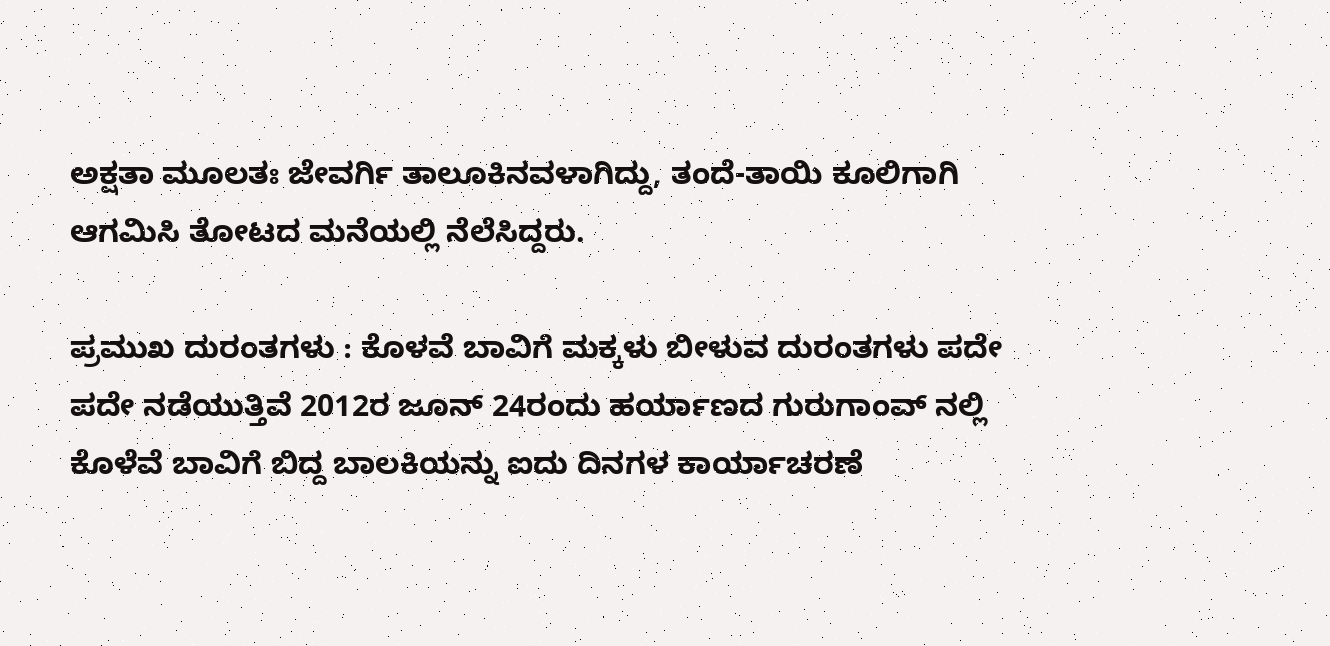ಅಕ್ಷತಾ ಮೂಲತಃ ಜೇವರ್ಗಿ ತಾಲೂಕಿನವಳಾಗಿದ್ದು, ತಂದೆ-ತಾಯಿ ಕೂಲಿಗಾಗಿ ಆಗಮಿಸಿ ತೋಟದ ಮನೆಯಲ್ಲಿ ನೆಲೆಸಿದ್ದರು.

ಪ್ರಮುಖ ದುರಂತಗಳು : ಕೊಳವೆ ಬಾವಿಗೆ ಮಕ್ಕಳು ಬೀಳುವ ದುರಂತಗಳು ಪದೇ ಪದೇ ನಡೆಯುತ್ತಿವೆ 2012ರ ಜೂನ್ 24ರಂದು ಹರ್ಯಾಣದ ಗುರುಗಾಂವ್ ನಲ್ಲಿ ಕೊಳೆವೆ ಬಾವಿಗೆ ಬಿದ್ದ ಬಾಲಕಿಯನ್ನು ಐದು ದಿನಗಳ ಕಾರ್ಯಾಚರಣೆ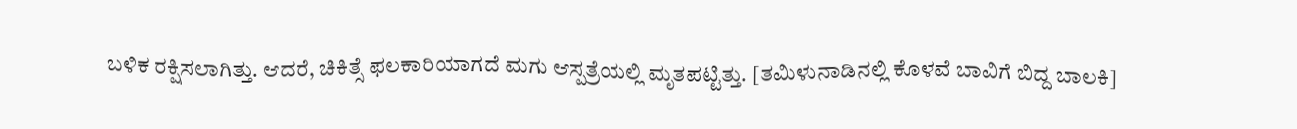ಬಳಿಕ ರಕ್ಷಿಸಲಾಗಿತ್ತು. ಆದರೆ, ಚಿಕಿತ್ಸೆ ಫಲಕಾರಿಯಾಗದೆ ಮಗು ಆಸ್ಪತ್ರೆಯಲ್ಲಿ ಮೃತಪಟ್ಟಿತ್ತು. [ತಮಿಳುನಾಡಿನಲ್ಲಿ ಕೊಳವೆ ಬಾವಿಗೆ ಬಿದ್ದ ಬಾಲಕಿ]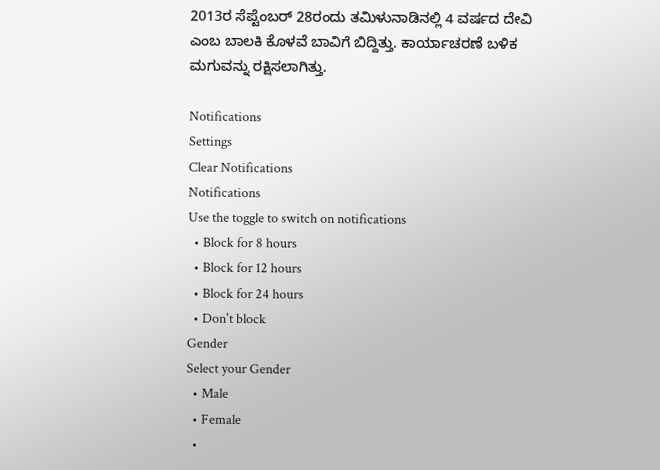2013ರ ಸೆಪ್ಟೆಂಬರ್ 28ರಂದು ತಮಿಳುನಾಡಿನಲ್ಲಿ 4 ವರ್ಷದ ದೇವಿ ಎಂಬ ಬಾಲಕಿ ಕೊಳವೆ ಬಾವಿಗೆ ಬಿದ್ದಿತ್ತು. ಕಾರ್ಯಾಚರಣೆ ಬಳಿಕ ಮಗುವನ್ನು ರಕ್ಷಿಸಲಾಗಿತ್ತು.

Notifications
Settings
Clear Notifications
Notifications
Use the toggle to switch on notifications
  • Block for 8 hours
  • Block for 12 hours
  • Block for 24 hours
  • Don't block
Gender
Select your Gender
  • Male
  • Female
  •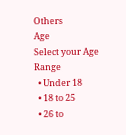Others
Age
Select your Age Range
  • Under 18
  • 18 to 25
  • 26 to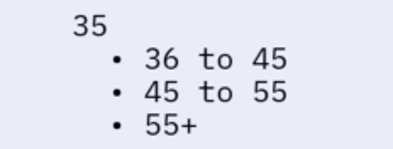35
  • 36 to 45
  • 45 to 55
  • 55+